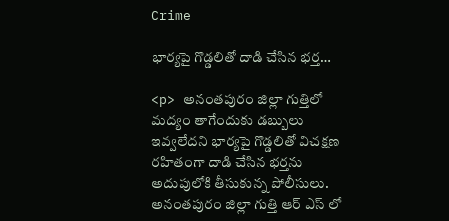Crime

భార్యపై గొడ్డలితో దాడి చేసిన భర్త…

<p> అనంతపురం జిల్లా గుత్తిలో మద్యం తాగేందుకు డబ్బులు ఇవ్వలేదని భార్యపై గొడ్డలితో విచక్షణ రహితంగా దాడి చేసిన భర్తను అదుపులోకి తీసుకున్న పోలీసులు. అనంతపురం జిల్లా గుత్తి ఆర్ ఎస్ లో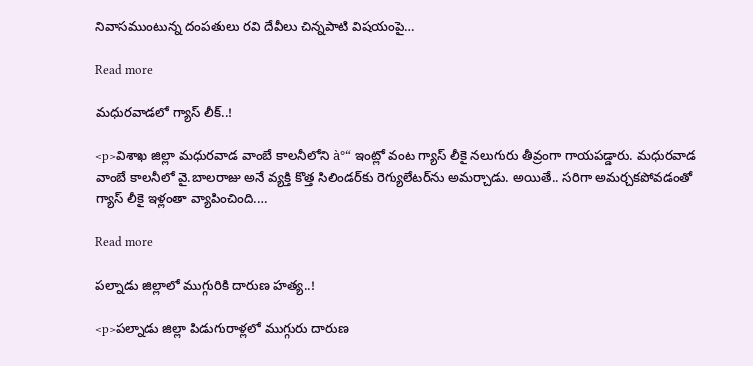నివాసముంటున్న దంపతులు రవి దేవీలు చిన్నపాటి విషయంపై…

Read more

మధురవాడలో గ్యాస్‌ లీక్..!

<p>విశాఖ జిల్లా మధురవాడ వాంబే కాలనీలోని à°“ ఇంట్లో వంట గ్యాస్‌ లీకై నలుగురు తీవ్రంగా గాయపడ్డారు. మధురవాడ వాంబే కాలనీలో వై.బాలరాజు అనే వ్యక్తి కొత్త సిలిండర్‌కు రెగ్యులేటర్‌ను అమర్చాడు. అయితే.. సరిగా అమర్చకపోవడంతో గ్యాస్‌ లీకై ఇళ్లంతా వ్యాపించింది.…

Read more

పల్నాడు జిల్లాలో ముగ్గురికి దారుణ హత్య..!

<p>పల్నాడు జిల్లా పిడుగురాళ్లలో ముగ్గురు దారుణ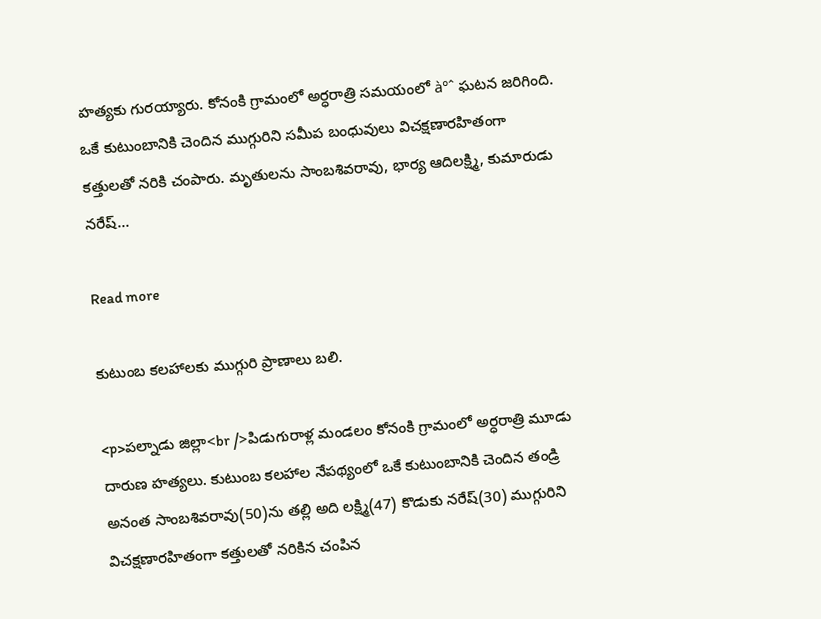హత్యకు గురయ్యారు. కోనంకి గ్రామంలో అర్ధరాత్రి సమయంలో à°ˆ ఘటన జరిగింది. ఒకే కుటుంబానికి చెందిన ముగ్గురిని సమీప బంధువులు విచక్షణారహితంగా కత్తులతో నరికి చంపారు. మృతులను సాంబశివరావు, భార్య ఆదిలక్ష్మి, కుమారుడు నరేష్‌…

Read more

కుటుంబ కలహాలకు ముగ్గురి ప్రాణాలు బలి.

<p>పల్నాడు జిల్లా<br />పిడుగురాళ్ల మండలం కోనంకి గ్రామంలో అర్ధరాత్రి మూడు దారుణ హత్యలు. కుటుంబ కలహాల నేపథ్యంలో ఒకే కుటుంబానికి చెందిన తండ్రి అనంత సాంబశివరావు(50)ను తల్లి అది లక్ష్మి(47) కొడుకు నరేష్(30) ముగ్గురిని విచక్షణారహితంగా కత్తులతో నరికిన చంపిన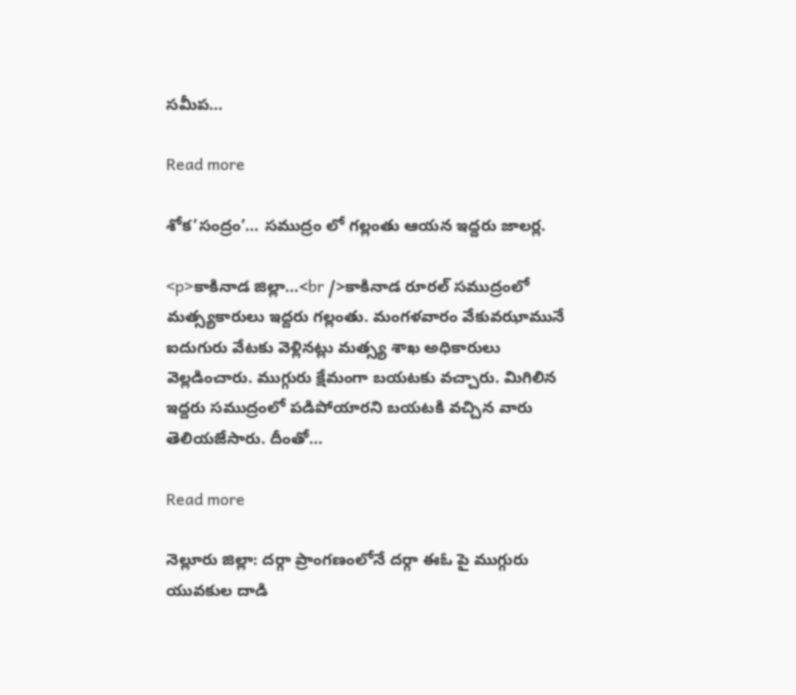సమీప…

Read more

శోక’సంద్రం’… సముద్రం లో గల్లంతు ఆయన ఇద్దరు జాలర్ల.

<p>కాకినాడ జిల్లా…<br />కాకినాడ రూరల్ సముద్రంలో మత్స్యకారులు ఇద్దరు గల్లంతు. మంగళవారం వేకువఝామునే ఐదుగురు వేటకు వెళ్లినట్లు మత్స్య శాఖ అధికారులు వెల్లడించారు. ముగ్గురు క్షేమంగా బయటకు వచ్చారు. మిగిలిన ఇద్దరు సముద్రంలో పడిపోయారని బయటకి వచ్చిన వారు తెలియజేసారు. దీంతో…

Read more

నెల్లూరు జిల్లా: దర్గా ప్రాంగణంలోనే దర్గా ఈఓ పై ముగ్గురు యువకుల దాడి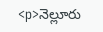<p>నెల్లూరు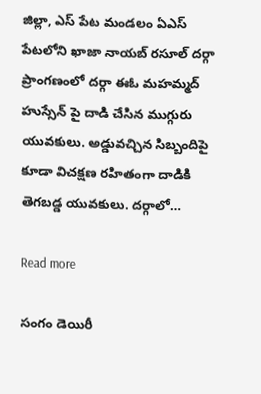జిల్లా, ఎస్ పేట మండలం ఏఎస్ పేటలోని ఖాజా నాయబ్ రసూల్ దర్గా ప్రాంగణంలో దర్గా ఈఓ మహమ్మద్ హుస్సేన్ పై దాడి చేసిన ముగ్గురు యువకులు. అడ్డువచ్చిన సిబ్బందిపై కూడా విచక్షణ రహితంగా దాడికి తెగబడ్డ యువకులు. దర్గాలో…

Read more

సంగం డెయిరీ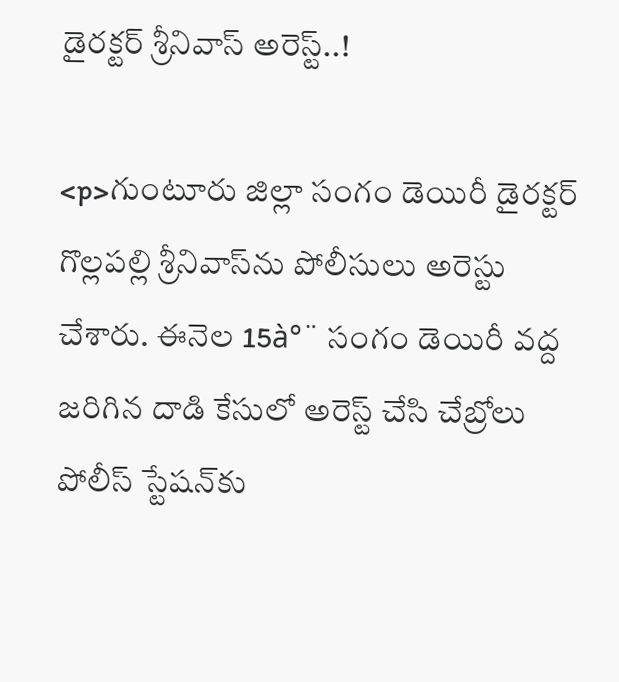డైరక్టర్ శ్రీనివాస్‌ అరెస్ట్..!

<p>గుంటూరు జిల్లా సంగం డెయిరీ డైరక్టర్ గొల్లపల్లి శ్రీనివాస్‌ను పోలీసులు అరెస్టు చేశారు. ఈనెల 15à°¨ సంగం డెయిరీ వద్ద జరిగిన దాడి కేసులో అరెస్ట్ చేసి చేబ్రోలు పోలీస్ స్టేషన్‌కు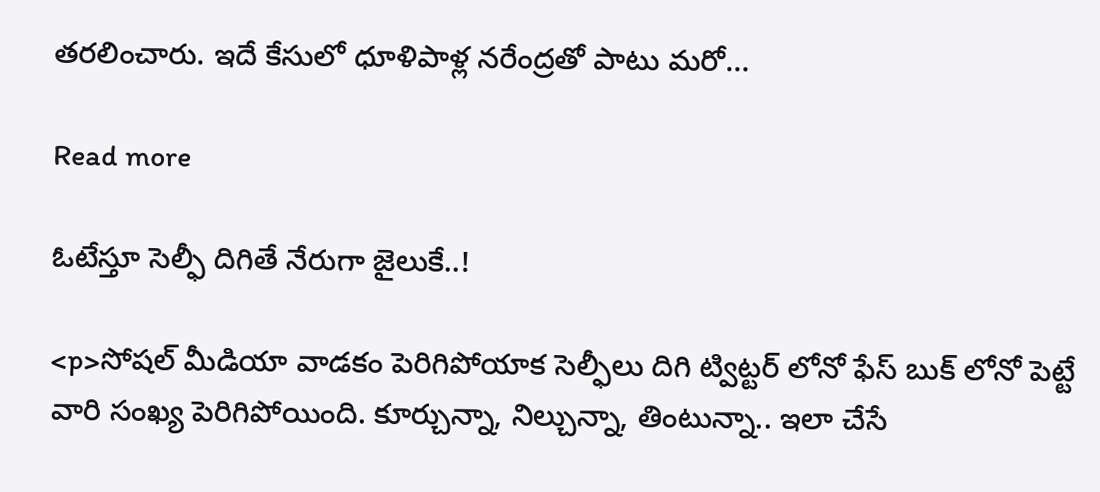తరలించారు. ఇదే కేసులో ధూళిపాళ్ల నరేంద్రతో పాటు మరో…

Read more

ఓటేస్తూ సెల్ఫీ దిగితే నేరుగా జైలుకే..!

<p>సోషల్ మీడియా వాడకం పెరిగిపోయాక సెల్ఫీలు దిగి ట్విట్టర్ లోనో ఫేస్ బుక్ లోనో పెట్టే వారి సంఖ్య పెరిగిపోయింది. కూర్చున్నా, నిల్చున్నా, తింటున్నా.. ఇలా చేసే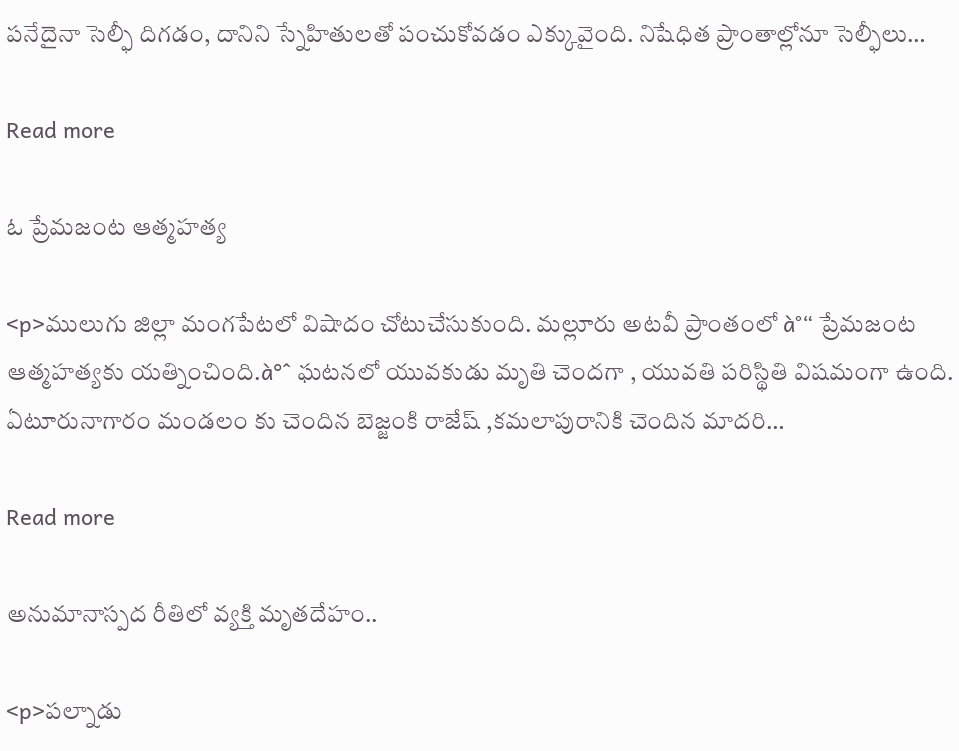పనేదైనా సెల్ఫీ దిగడం, దానిని స్నేహితులతో పంచుకోవడం ఎక్కువైంది. నిషేధిత ప్రాంతాల్లోనూ సెల్ఫీలు…

Read more

ఓ ప్రేమజంట ఆత్మహత్య

<p>ములుగు జిల్లా మంగపేటలో విషాదం చోటుచేసుకుంది. మల్లూరు అటవీ ప్రాంతంలో à°“ ప్రేమజంట ఆత్మహత్యకు యత్నించింది.à°ˆ ఘటనలో యువకుడు మృతి చెందగా , యువతి పరిస్థితి విషమంగా ఉంది. ఏటూరునాగారం మండలం కు చెందిన బెజ్జంకి రాజేష్ ,కమలాపురానికి చెందిన మాదరి…

Read more

అనుమానాస్పద రీతిలో వ్యక్తి మృతదేహం..

<p>పల్నాడు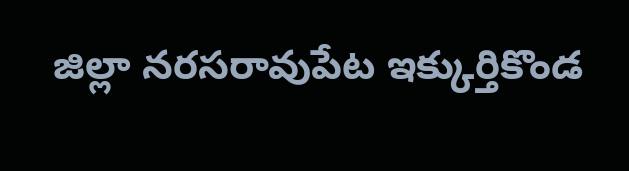జిల్లా నరసరావుపేట ఇక్కుర్తికొండ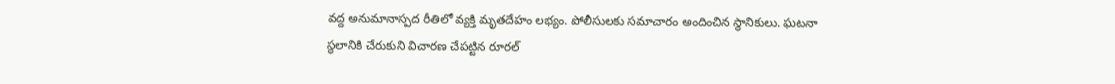వద్ద అనుమానాస్పద రీతిలో వ్యక్తి మృతదేహం లభ్యం. పోలీసులకు సమాచారం అందించిన స్థానికులు. ఘటనా స్థలానికి చేరుకుని విచారణ చేపట్టిన రూరల్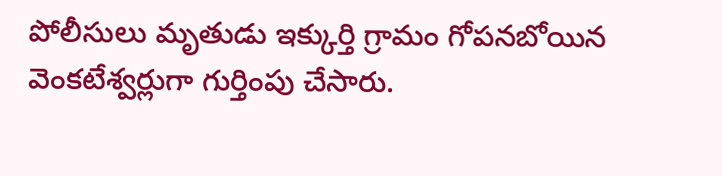పోలీసులు మృతుడు ఇక్కుర్తి గ్రామం గోపనబోయిన వెంకటేశ్వర్లుగా గుర్తింపు చేసారు.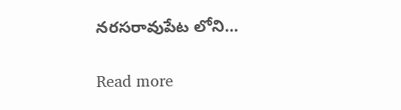నరసరావుపేట లోని…

Read more